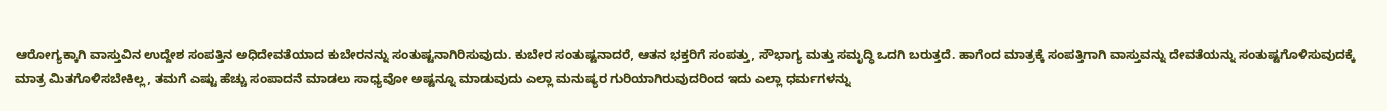ಆರೋಗ್ಯಕ್ಕಾಗಿ ವಾಸ್ತುವಿನ ಉದ್ದೇಶ ಸಂಪತ್ತಿನ ಅಧಿದೇವತೆಯಾದ ಕುಬೇರನನ್ನು ಸಂತುಷ್ಟನಾಗಿರಿಸುವುದು. ಕುಬೇರ ಸಂತುಷ್ಟನಾದರೆ, ಆತನ ಭಕ್ತರಿಗೆ ಸಂಪತ್ತು, ಸೌಭಾಗ್ಯ ಮತ್ತು ಸಮೃದ್ಧಿ ಒದಗಿ ಬರುತ್ತದೆ. ಹಾಗೆಂದ ಮಾತ್ರಕ್ಕೆ ಸಂಪತ್ತಿಗಾಗಿ ವಾಸ್ತುವನ್ನು ದೇವತೆಯನ್ನು ಸಂತುಷ್ಟಗೊಳಿಸುವುದಕ್ಕೆ ಮಾತ್ರ ಮಿತಗೊಳಿಸಬೇಕಿಲ್ಲ, ತಮಗೆ ಎಷ್ಟು ಹೆಚ್ಚು ಸಂಪಾದನೆ ಮಾಡಲು ಸಾಧ್ಯವೋ ಅಷ್ಟನ್ನೂ ಮಾಡುವುದು ಎಲ್ಲಾ ಮನುಷ್ಯರ ಗುರಿಯಾಗಿರುವುದರಿಂದ ಇದು ಎಲ್ಲಾ ಧರ್ಮಗಳನ್ನು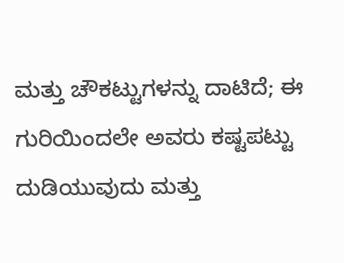ಮತ್ತು ಚೌಕಟ್ಟುಗಳನ್ನು ದಾಟಿದೆ; ಈ ಗುರಿಯಿಂದಲೇ ಅವರು ಕಷ್ಟಪಟ್ಟು ದುಡಿಯುವುದು ಮತ್ತು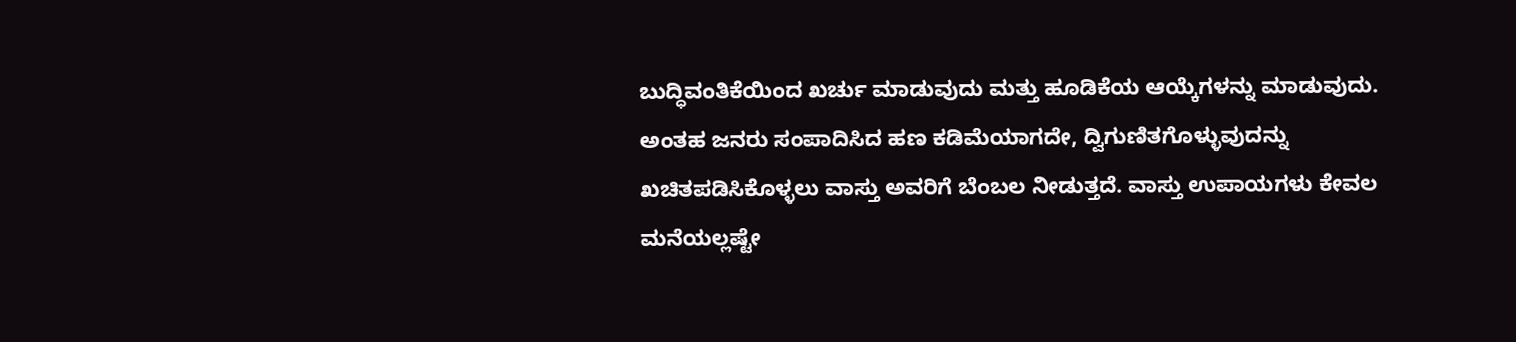ಬುದ್ಧಿವಂತಿಕೆಯಿಂದ ಖರ್ಚು ಮಾಡುವುದು ಮತ್ತು ಹೂಡಿಕೆಯ ಆಯ್ಕೆಗಳನ್ನು ಮಾಡುವುದು. ಅಂತಹ ಜನರು ಸಂಪಾದಿಸಿದ ಹಣ ಕಡಿಮೆಯಾಗದೇ, ದ್ವಿಗುಣಿತಗೊಳ್ಳುವುದನ್ನು ಖಚಿತಪಡಿಸಿಕೊಳ್ಳಲು ವಾಸ್ತು ಅವರಿಗೆ ಬೆಂಬಲ ನೀಡುತ್ತದೆ. ವಾಸ್ತು ಉಪಾಯಗಳು ಕೇವಲ ಮನೆಯಲ್ಲಷ್ಟೇ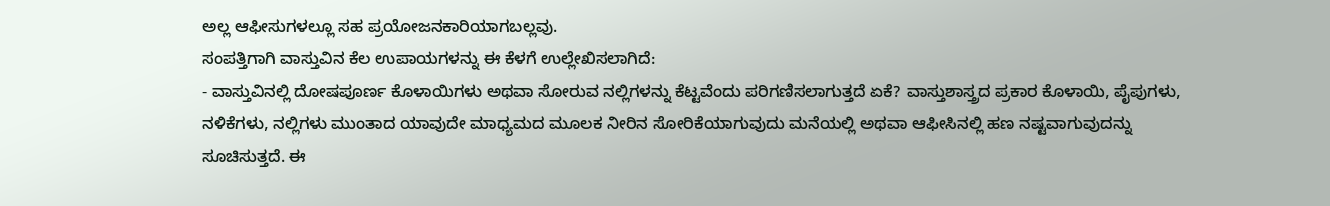ಅಲ್ಲ ಆಫೀಸುಗಳಲ್ಲೂ ಸಹ ಪ್ರಯೋಜನಕಾರಿಯಾಗಬಲ್ಲವು.
ಸಂಪತ್ತಿಗಾಗಿ ವಾಸ್ತುವಿನ ಕೆಲ ಉಪಾಯಗಳನ್ನು ಈ ಕೆಳಗೆ ಉಲ್ಲೇಖಿಸಲಾಗಿದೆ:
- ವಾಸ್ತುವಿನಲ್ಲಿ ದೋಷಪೂರ್ಣ ಕೊಳಾಯಿಗಳು ಅಥವಾ ಸೋರುವ ನಲ್ಲಿಗಳನ್ನು ಕೆಟ್ಟವೆಂದು ಪರಿಗಣಿಸಲಾಗುತ್ತದೆ ಏಕೆ? ವಾಸ್ತುಶಾಸ್ತ್ರದ ಪ್ರಕಾರ ಕೊಳಾಯಿ, ಪೈಪುಗಳು, ನಳಿಕೆಗಳು, ನಲ್ಲಿಗಳು ಮುಂತಾದ ಯಾವುದೇ ಮಾಧ್ಯಮದ ಮೂಲಕ ನೀರಿನ ಸೋರಿಕೆಯಾಗುವುದು ಮನೆಯಲ್ಲಿ ಅಥವಾ ಆಫೀಸಿನಲ್ಲಿ ಹಣ ನಷ್ಟವಾಗುವುದನ್ನು ಸೂಚಿಸುತ್ತದೆ. ಈ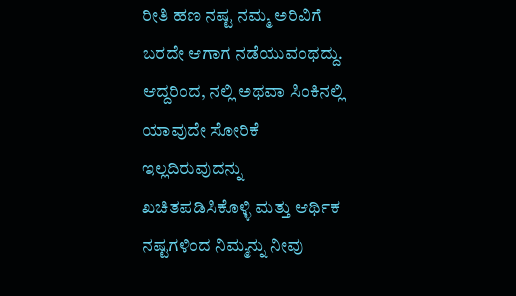ರೀತಿ ಹಣ ನಷ್ಟ ನಮ್ಮ ಅರಿವಿಗೆ ಬರದೇ ಆಗಾಗ ನಡೆಯುವಂಥದ್ದು. ಆದ್ದರಿಂದ, ನಲ್ಲಿ ಅಥವಾ ಸಿಂಕಿನಲ್ಲಿ ಯಾವುದೇ ಸೋರಿಕೆ ಇಲ್ಲದಿರುವುದನ್ನು ಖಚಿತಪಡಿಸಿಕೊಳ್ಳಿ ಮತ್ತು ಆರ್ಥಿಕ ನಷ್ಟಗಳಿಂದ ನಿಮ್ಮನ್ನು ನೀವು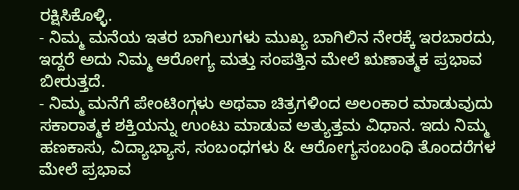ರಕ್ಷಿಸಿಕೊಳ್ಳಿ.
- ನಿಮ್ಮ ಮನೆಯ ಇತರ ಬಾಗಿಲುಗಳು ಮುಖ್ಯ ಬಾಗಿಲಿನ ನೇರಕ್ಕೆ ಇರಬಾರದು, ಇದ್ದರೆ ಅದು ನಿಮ್ಮ ಆರೋಗ್ಯ ಮತ್ತು ಸಂಪತ್ತಿನ ಮೇಲೆ ಋಣಾತ್ಮಕ ಪ್ರಭಾವ ಬೀರುತ್ತದೆ.
- ನಿಮ್ಮ ಮನೆಗೆ ಪೇಂಟಿಂಗ್ಗಳು ಅಥವಾ ಚಿತ್ರಗಳಿಂದ ಅಲಂಕಾರ ಮಾಡುವುದು ಸಕಾರಾತ್ಮಕ ಶಕ್ತಿಯನ್ನು ಉಂಟು ಮಾಡುವ ಅತ್ಯುತ್ತಮ ವಿಧಾನ. ಇದು ನಿಮ್ಮ ಹಣಕಾಸು, ವಿದ್ಯಾಭ್ಯಾಸ, ಸಂಬಂಧಗಳು & ಆರೋಗ್ಯಸಂಬಂಧಿ ತೊಂದರೆಗಳ ಮೇಲೆ ಪ್ರಭಾವ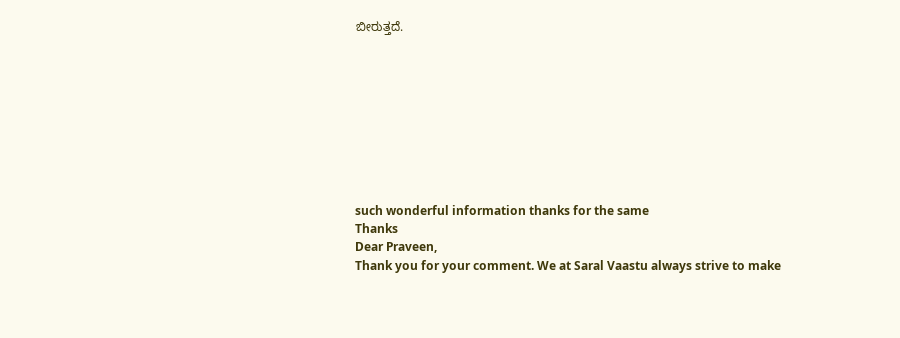ಬೀರುತ್ತದೆ.









such wonderful information thanks for the same
Thanks
Dear Praveen,
Thank you for your comment. We at Saral Vaastu always strive to make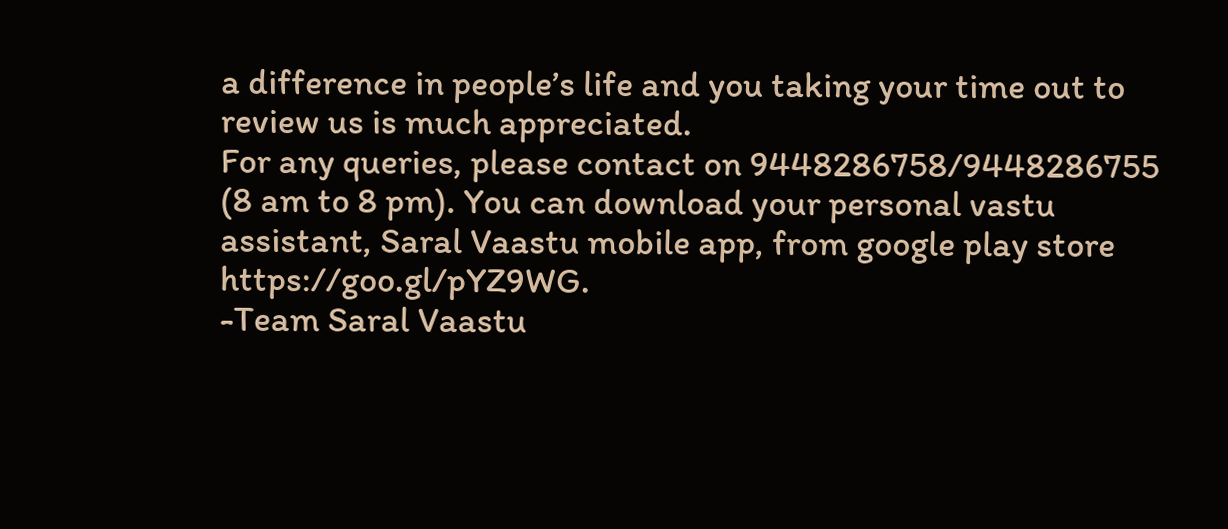a difference in people’s life and you taking your time out to review us is much appreciated.
For any queries, please contact on 9448286758/9448286755 (8 am to 8 pm). You can download your personal vastu assistant, Saral Vaastu mobile app, from google play store https://goo.gl/pYZ9WG.
-Team Saral Vaastu